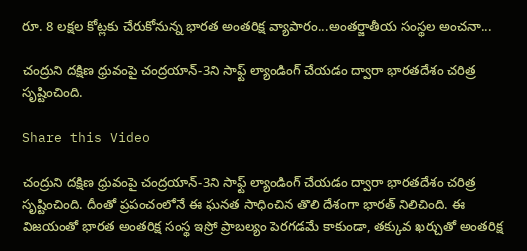రూ. 8 లక్షల కోట్లకు చేరుకోనున్న భారత అంతరిక్ష వ్యాపారం...అంతర్జాతీయ సంస్థల అంచనా...

చంద్రుని దక్షిణ ధ్రువంపై చంద్రయాన్-3ని సాఫ్ట్ ల్యాండింగ్ చేయడం ద్వారా భారతదేశం చరిత్ర సృష్టించింది.

Share this Video

చంద్రుని దక్షిణ ధ్రువంపై చంద్రయాన్-3ని సాఫ్ట్ ల్యాండింగ్ చేయడం ద్వారా భారతదేశం చరిత్ర సృష్టించింది. దీంతో ప్రపంచంలోనే ఈ ఘనత సాధించిన తొలి దేశంగా భారత్‌ నిలిచింది. ఈ విజయంతో భారత అంతరిక్ష సంస్థ ఇస్రో ప్రాబల్యం పెరగడమే కాకుండా, తక్కువ ఖర్చుతో అంతరిక్ష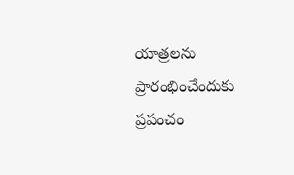యాత్రలను ప్రారంభించేందుకు ప్రపంచం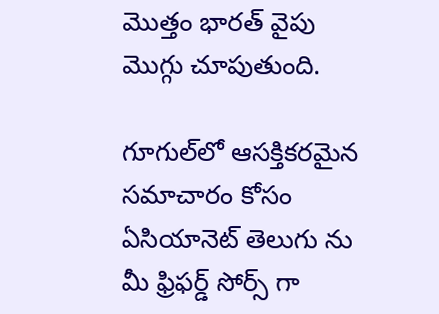మొత్తం భారత్ వైపు మొగ్గు చూపుతుంది.

గూగుల్‌లో ఆసక్తికరమైన సమాచారం కోసం ఏసియానెట్ తెలుగు ను మీ ఫ్రిఫర్డ్ సోర్స్ గా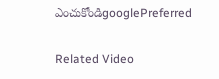ఎంచుకోండిgooglePreferred

Related Video